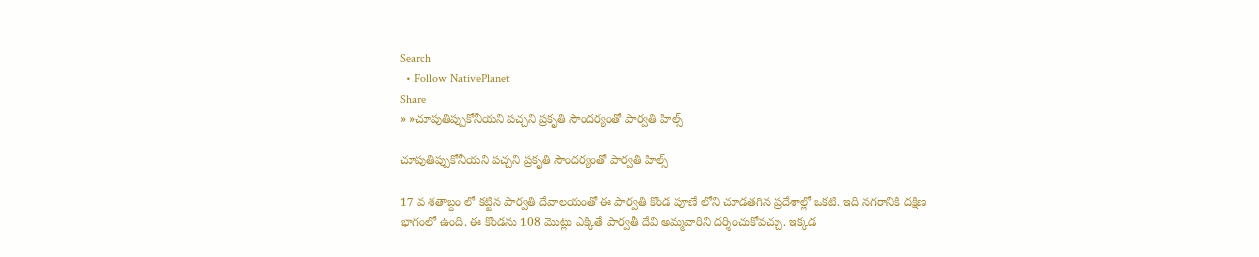Search
  • Follow NativePlanet
Share
» »చూపుతిప్పుకోనీయని పచ్చని ప్రకృతి సౌందర్యంతో పార్వతి హిల్స్

చూపుతిప్పుకోనీయని పచ్చని ప్రకృతి సౌందర్యంతో పార్వతి హిల్స్

17 వ శతాబ్దం లో కట్టిన పార్వతి దేవాలయంతో ఈ పార్వతి కొండ పూణే లోని చూడతగిన ప్రదేశాల్లో ఒకటి. ఇది నగరానికి దక్షిణ భాగంలో ఉంది. ఈ కొండను 108 మొట్లు ఎక్కితే పార్వతీ దేవి అమ్మవారిని దర్శించుకోవచ్చు. ఇక్కడ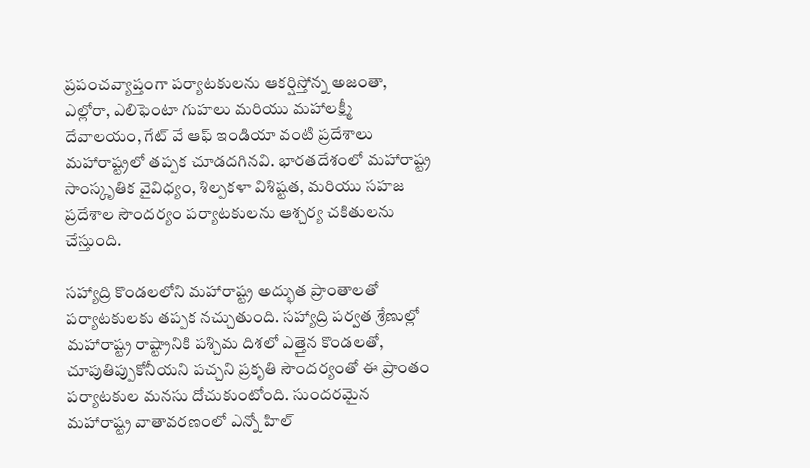ప్రపంచవ్యాప్తంగా పర్యాటకులను ఆకర్షిస్తోన్న అజంతా, ఎల్లోరా, ఎలిఫెంటా గుహలు మరియు మహాలక్ష్మీ దేవాలయం, గేట్ వే ఆఫ్ ఇండియా వంటి ప్రదేశాలు మహారాష్ట్రలో తప్పక చూడదగినవి. భారతదేశంలో మహారాష్ట్ర సాంస్కృతిక వైవిధ్యం, శిల్పకళా విశిష్టత, మరియు సహజ ప్రదేశాల సౌందర్యం పర్యాటకులను ఆశ్చర్య చకితులను చేస్తుంది.

సహ్యాద్రి కొండలలోని మహారాష్ట్ర అద్భుత ప్రాంతాలతో పర్యాటకులకు తప్పక నచ్చుతుంది. సహ్యాద్రి పర్వత శ్రేణుల్లో మహారాష్ట్ర రాష్ట్రానికి పశ్చిమ దిశలో ఎత్తైన కొండలతో, చూపుతిప్పుకోనీయని పచ్చని ప్రకృతి సౌందర్యంతో ఈ ప్రాంతం పర్యాటకుల మనసు దోచుకుంటోంది. సుందరమైన మహారాష్ట్ర వాతావరణంలో ఎన్నో హిల్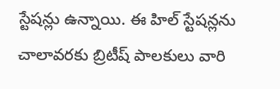స్టేషన్లు ఉన్నాయి. ఈ హిల్ స్టేషన్లను చాలావరకు బ్రిటీష్ పాలకులు వారి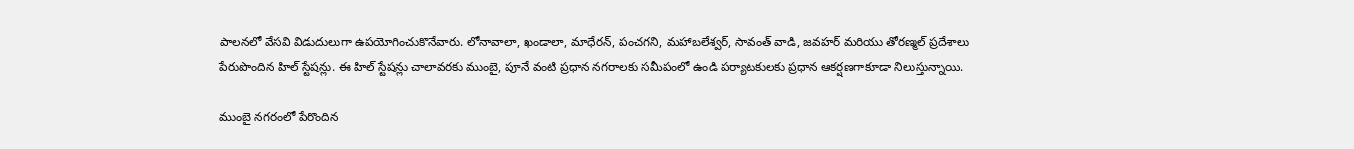పాలనలో వేసవి విడుదులుగా ఉపయోగించుకొనేవారు. లోనావాలా, ఖండాలా, మాధేరన్, పంచగని, మహాబలేశ్వర్, సావంత్ వాడి, జవహర్ మరియు తోరణ్మల్ ప్రదేశాలు పేరుపొందిన హిల్ స్టేషన్లు. ఈ హిల్ స్టేషన్లు చాలావరకు ముంబై, పూనే వంటి ప్రధాన నగరాలకు సమీపంలో ఉండి పర్యాటకులకు ప్రధాన ఆకర్షణగాకూడా నిలుస్తున్నాయి.

ముంబై నగరంలో పేరొందిన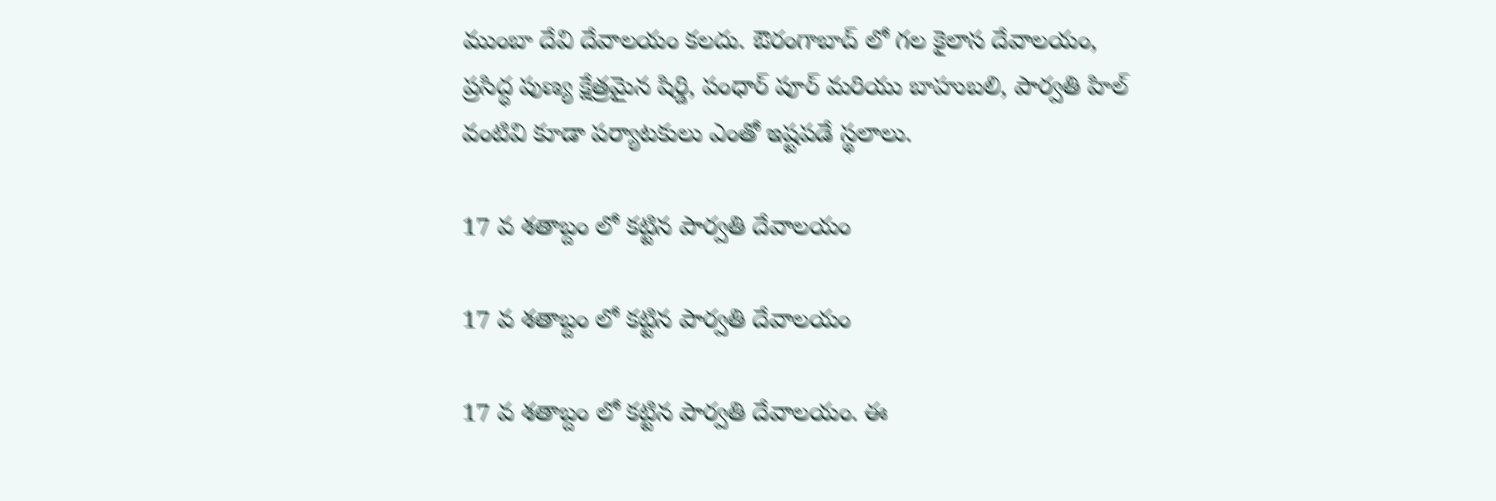ముంబా దేవి దేవాలయం కలదు. ఔరంగాబాద్ లో గల కైలాస దేవాలయం, ప్రసిద్ధ పుణ్య క్షేత్రమైన షిర్డి, పంధార్ పూర్ మరియు బాహుబలి, పార్వతి హిల్ వంటివి కూడా పర్యాటకులు ఎంతో ఇష్టపడే స్థలాలు.

17 వ శతాబ్దం లో కట్టిన పార్వతి దేవాలయం

17 వ శతాబ్దం లో కట్టిన పార్వతి దేవాలయం

17 వ శతాబ్దం లో కట్టిన పార్వతి దేవాలయం. ఈ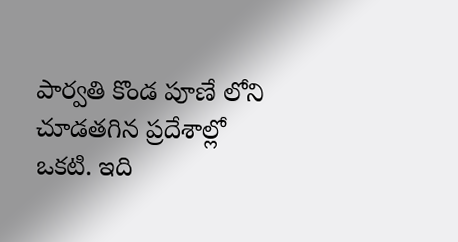పార్వతి కొండ పూణే లోని చూడతగిన ప్రదేశాల్లో ఒకటి. ఇది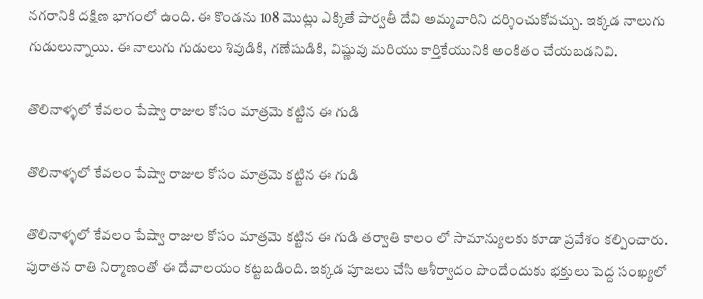నగరానికి దక్షిణ భాగంలో ఉంది. ఈ కొండను 108 మొట్లు ఎక్కితే పార్వతీ దేవి అమ్మవారిని దర్శించుకోవచ్చు. ఇక్కడ నాలుగు గుడులున్నాయి. ఈ నాలుగు గుడులు శివుడికి, గణేషుడికి, విష్ణువు మరియు కార్తికేయునికి అంకితం చేయబడనివి.

తొలినాళ్ళలో కేవలం పేష్వా రాజుల కోసం మాత్రమె కట్టిన ఈ గుడి

తొలినాళ్ళలో కేవలం పేష్వా రాజుల కోసం మాత్రమె కట్టిన ఈ గుడి

తొలినాళ్ళలో కేవలం పేష్వా రాజుల కోసం మాత్రమె కట్టిన ఈ గుడి తర్వాతి కాలం లో సామాన్యులకు కూడా ప్రవేశం కల్పించారు. పురాతన రాతి నిర్మాణంతో ఈ దేవాలయం కట్టబడింది. ఇక్కడ పూజలు చేసి ఆశీర్వాదం పొందేందుకు భక్తులు పెద్ద సంఖ్యలో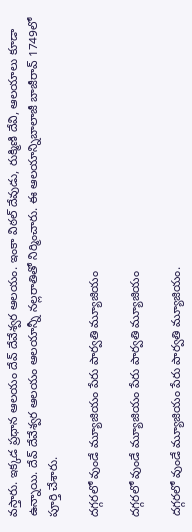వస్తారు. ఇక్కడ ప్రధాన ఆలయం దేవ్ దేవేశ్వర ఆలయం. ఇంకా విఠల్ దేవుడు, రుక్మిణి దేవి, ఆలయాలు కూడా ఉన్నాయి. దేవ్ దేవేశ్వర ఆలయం ఆలయాన్నీ నల్లరాతితో నిర్మించారు. ఈ ఆలయాన్నిబాలాజీ బాజీరావ్ 1749లో పూర్తి చేశారు.

దగ్గరలో వుండే మ్యూజియం పేరు పార్వతి మ్యూజియం

దగ్గరలో వుండే మ్యూజియం పేరు పార్వతి మ్యూజియం

దగ్గరలో వుండే మ్యూజియం పేరు పార్వతి మ్యూజియం.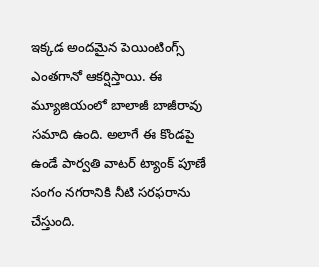ఇక్కడ అందమైన పెయింటింగ్స్ ఎంతగానో ఆకర్షిస్తాయి. ఈ మ్యూజియంలో బాలాజీ బాజీరావు సమాది ఉంది. అలాగే ఈ కొండపై ఉండే పార్వతి వాటర్ ట్యాంక్ పూణే సంగం నగరానికి నీటి సరఫరాను చేస్తుంది.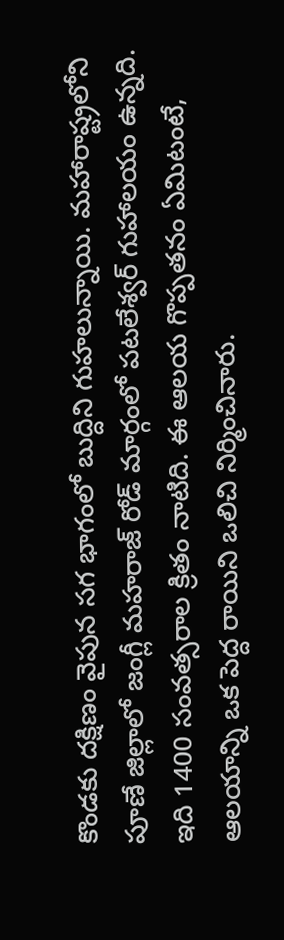కొండకు దక్షిణం వైపున సగ భాగంలో బుద్దిని గుహలున్నాయి. మహారాష్ట్రలోని పూణే జిల్లాలో జంగ్లీ మహరాజ్ రోడ్ మార్గంలో పటలేశ్వర్ గుహాలయం ఉన్నది. ఇది 1400 సంవత్సరాల క్రితం నాటిది. ఈ ఆలయ గొప్పతనం ఏమిటంటే, ఆలయాన్ని ఒక పెద్ద రాయిని ఒలిచి నిర్మించినారు.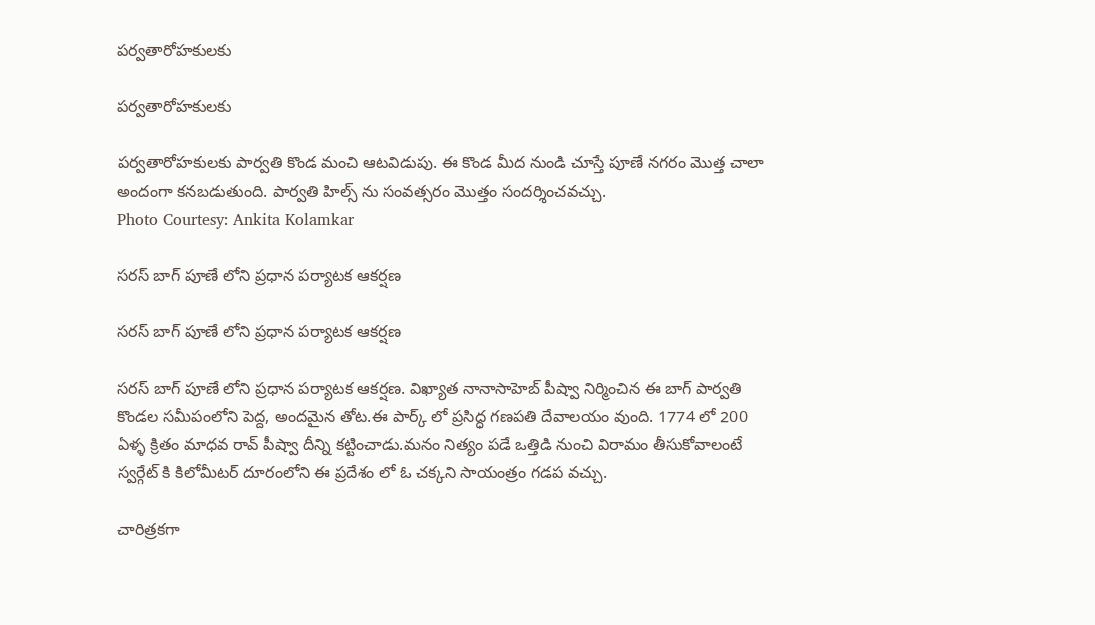పర్వతారోహకులకు

పర్వతారోహకులకు

పర్వతారోహకులకు పార్వతి కొండ మంచి ఆటవిడుపు. ఈ కొండ మీద నుండి చూస్తే పూణే నగరం మొత్త చాలా అందంగా కనబడుతుంది. పార్వతి హిల్స్ ను సంవత్సరం మొత్తం సందర్శించవచ్చు.
Photo Courtesy: Ankita Kolamkar

సరస్ బాగ్ పూణే లోని ప్రధాన పర్యాటక ఆకర్షణ

సరస్ బాగ్ పూణే లోని ప్రధాన పర్యాటక ఆకర్షణ

సరస్ బాగ్ పూణే లోని ప్రధాన పర్యాటక ఆకర్షణ. విఖ్యాత నానాసాహెబ్ పీష్వా నిర్మించిన ఈ బాగ్ పార్వతి కొండల సమీపంలోని పెద్ద, అందమైన తోట.ఈ పార్క్ లో ప్రసిద్ధ గణపతి దేవాలయం వుంది. 1774 లో 200 ఏళ్ళ క్రితం మాధవ రావ్ పీష్వా దీన్ని కట్టించాడు.మనం నిత్యం పడే ఒత్తిడి నుంచి విరామం తీసుకోవాలంటే స్వర్గేట్ కి కిలోమీటర్ దూరంలోని ఈ ప్రదేశం లో ఓ చక్కని సాయంత్రం గడప వచ్చు.

చారిత్రకగా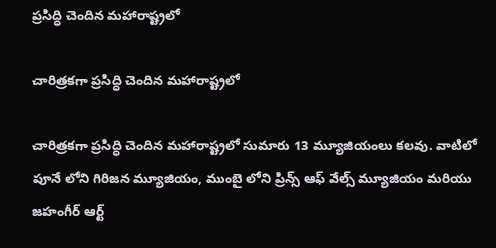ప్రసిద్ధి చెందిన మహారాష్ట్రలో

చారిత్రకగా ప్రసిద్ధి చెందిన మహారాష్ట్రలో

చారిత్రకగా ప్రసిద్ధి చెందిన మహారాష్ట్రలో సుమారు 13 మ్యూజియంలు కలవు. వాటిలో పూనే లోని గిరిజన మ్యూజియం, ముంబై లోని ప్రిన్స్ ఆఫ్ వేల్స్ మ్యూజియం మరియు జహంగీర్ ఆర్ట్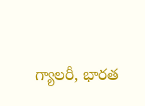గ్యాలరీ, భారత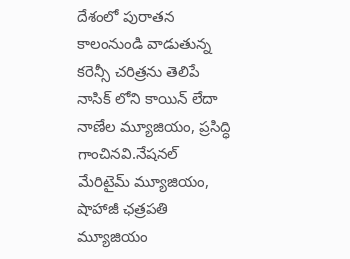దేశంలో పురాతన కాలంనుండి వాడుతున్న కరెన్సీ చరిత్రను తెలిపే నాసిక్ లోని కాయిన్ లేదా నాణేల మ్యూజియం, ప్రసిద్ధి గాంచినవి.నేషనల్ మేరిటైమ్ మ్యూజియం, షాహాజీ ఛత్రపతి మ్యూజియం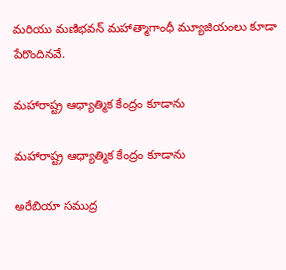మరియు మణిభవన్ మహాత్మాగాంధీ మ్యూజియంలు కూడా పేరొందినవే.

మహారాష్ట్ర ఆధ్యాత్మిక కేంద్రం కూడాను

మహారాష్ట్ర ఆధ్యాత్మిక కేంద్రం కూడాను

అరేబియా సముద్ర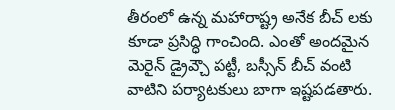తీరంలో ఉన్న మహారాష్ట్ర అనేక బీచ్ లకు కూడా ప్రసిద్ధి గాంచింది. ఎంతో అందమైన మెరైన్ డ్రైవ్చౌ పట్టీ, బస్సీన్ బీచ్ వంటి వాటిని పర్యాటకులు బాగా ఇష్టపడతారు.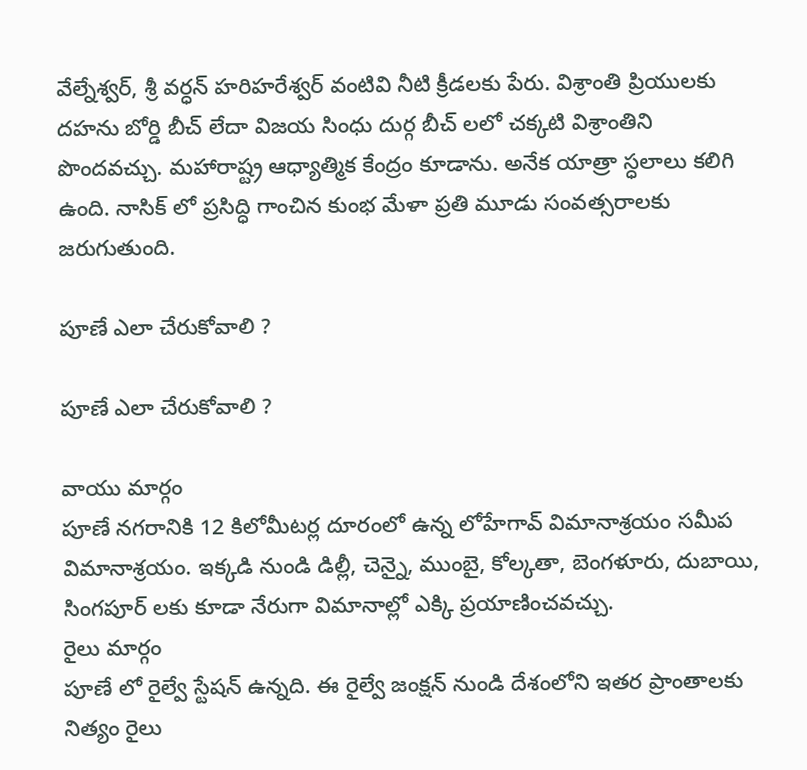వేల్నేశ్వర్, శ్రీ వర్ధన్ హరిహరేశ్వర్ వంటివి నీటి క్రీడలకు పేరు. విశ్రాంతి ప్రియులకు దహను బోర్డి బీచ్ లేదా విజయ సింధు దుర్గ బీచ్ లలో చక్కటి విశ్రాంతిని పొందవచ్చు. మహారాష్ట్ర ఆధ్యాత్మిక కేంద్రం కూడాను. అనేక యాత్రా స్ధలాలు కలిగి ఉంది. నాసిక్ లో ప్రసిద్ధి గాంచిన కుంభ మేళా ప్రతి మూడు సంవత్సరాలకు జరుగుతుంది.

పూణే ఎలా చేరుకోవాలి ?

పూణే ఎలా చేరుకోవాలి ?

వాయు మార్గం
పూణే నగరానికి 12 కిలోమీటర్ల దూరంలో ఉన్న లోహేగావ్ విమానాశ్రయం సమీప విమానాశ్రయం. ఇక్కడి నుండి డిల్లీ, చెన్నై, ముంబై, కోల్కతా, బెంగళూరు, దుబాయి, సింగపూర్ లకు కూడా నేరుగా విమానాల్లో ఎక్కి ప్రయాణించవచ్చు.
రైలు మార్గం
పూణే లో రైల్వే స్టేషన్ ఉన్నది. ఈ రైల్వే జంక్షన్ నుండి దేశంలోని ఇతర ప్రాంతాలకు నిత్యం రైలు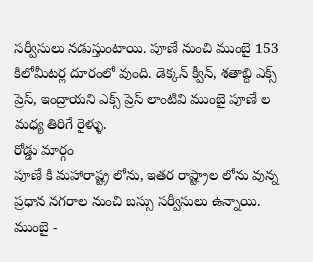సర్వీసులు నడుస్తుంటాయి. పూణే నుంచి ముంబై 153 కిలోమీటర్ల దూరంలో వుంది. డెక్కన్ క్వీన్, శతాబ్ది ఎక్స్ ప్రెస్, ఇంద్రాయని ఎక్స్ ప్రెస్ లాంటివి ముంబై పూణే ల మధ్య తిరిగే రైళ్ళు.
రోడ్డు మార్గం
పూణే కి మహారాష్ట్ర లోను, ఇతర రాష్ట్రాల లోను వున్న ప్రధాన నగరాల నుంచి బస్సు సర్వీసులు ఉన్నాయి. ముంబై -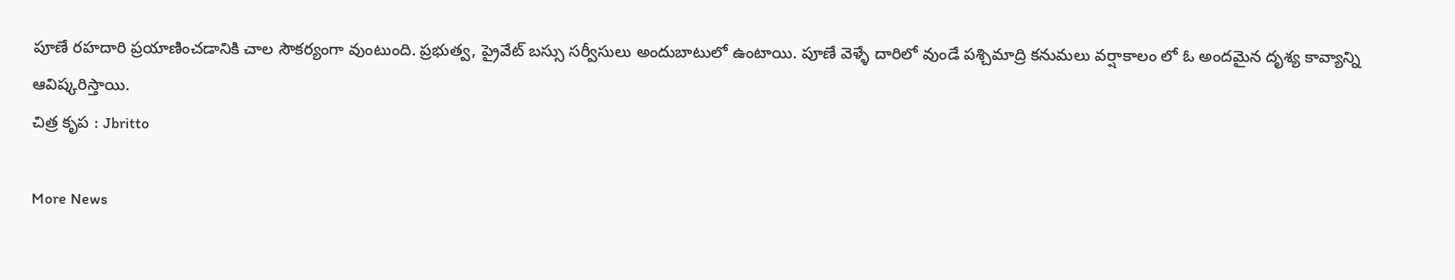పూణే రహదారి ప్రయాణించడానికి చాల సౌకర్యంగా వుంటుంది. ప్రభుత్వ, ప్రైవేట్ బస్సు సర్వీసులు అందుబాటులో ఉంటాయి. పూణే వెళ్ళే దారిలో వుండే పశ్చిమాద్రి కనుమలు వర్షాకాలం లో ఓ అందమైన దృశ్య కావ్యాన్ని ఆవిష్కరిస్తాయి.
చిత్ర కృప : Jbritto

More News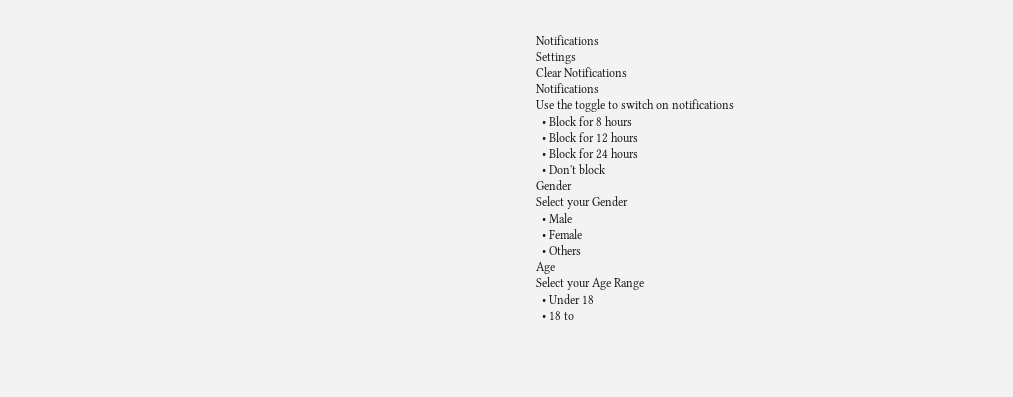Notifications
Settings
Clear Notifications
Notifications
Use the toggle to switch on notifications
  • Block for 8 hours
  • Block for 12 hours
  • Block for 24 hours
  • Don't block
Gender
Select your Gender
  • Male
  • Female
  • Others
Age
Select your Age Range
  • Under 18
  • 18 to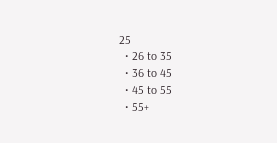25
  • 26 to 35
  • 36 to 45
  • 45 to 55
  • 55+